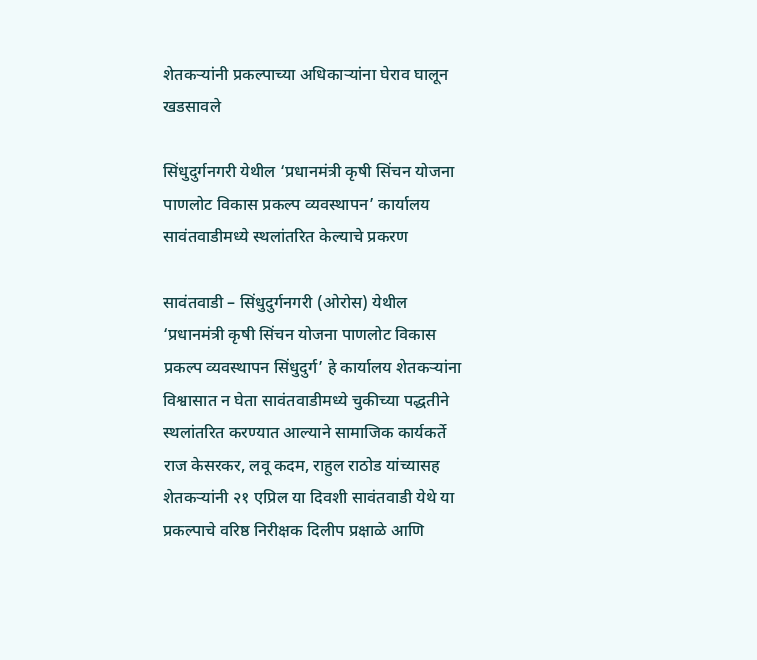शेतकर्‍यांनी प्रकल्पाच्या अधिकार्‍यांना घेराव घालून खडसावले

सिंधुदुर्गनगरी येथील ‘प्रधानमंत्री कृषी सिंचन योजना पाणलोट विकास प्रकल्प व्यवस्थापन’ कार्यालय सावंतवाडीमध्ये स्थलांतरित केल्याचे प्रकरण

सावंतवाडी – सिंधुदुर्गनगरी (ओरोस) येथील ‘प्रधानमंत्री कृषी सिंचन योजना पाणलोट विकास प्रकल्प व्यवस्थापन सिंधुदुर्ग’ हे कार्यालय शेतकर्‍यांना विश्वासात न घेता सावंतवाडीमध्ये चुकीच्या पद्धतीने स्थलांतरित करण्यात आल्याने सामाजिक कार्यकर्ते राज केसरकर, लवू कदम, राहुल राठोड यांच्यासह शेतकर्‍यांनी २१ एप्रिल या दिवशी सावंतवाडी येथे या प्रकल्पाचे वरिष्ठ निरीक्षक दिलीप प्रक्षाळे आणि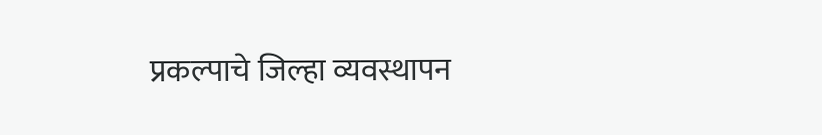प्रकल्पाचे जिल्हा व्यवस्थापन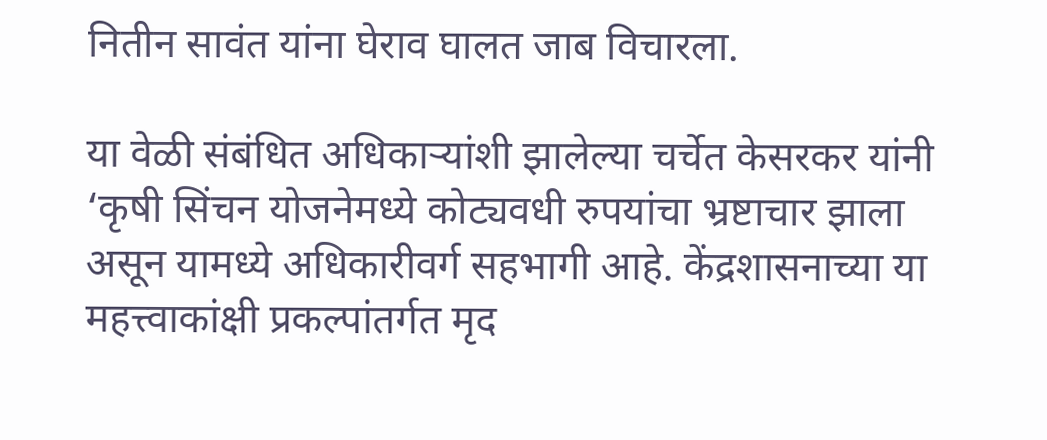नितीन सावंत यांना घेराव घालत जाब विचारला.

या वेळी संबंधित अधिकार्‍यांशी झालेल्या चर्चेत केसरकर यांनी ‘कृषी सिंचन योजनेमध्ये कोट्यवधी रुपयांचा भ्रष्टाचार झाला असून यामध्ये अधिकारीवर्ग सहभागी आहे. केंद्रशासनाच्या या महत्त्वाकांक्षी प्रकल्पांतर्गत मृद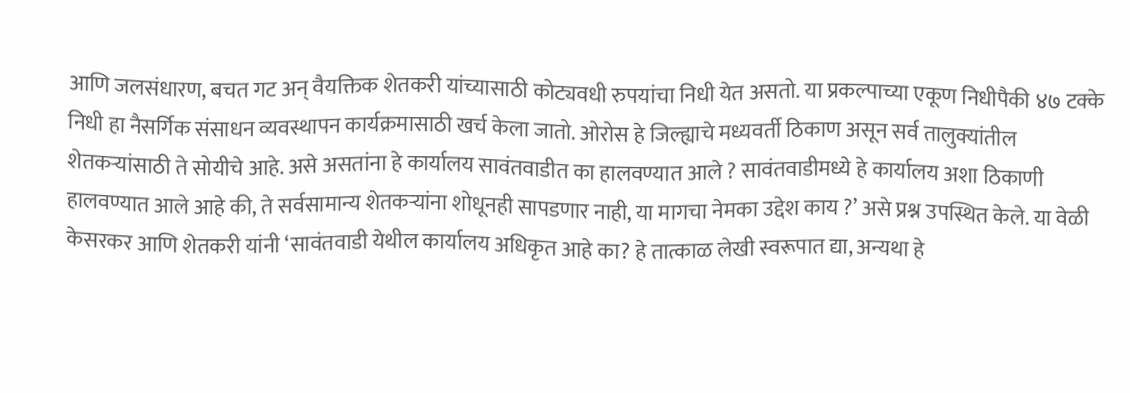आणि जलसंधारण, बचत गट अन् वैयक्तिक शेतकरी यांच्यासाठी कोट्यवधी रुपयांचा निधी येत असतो. या प्रकल्पाच्या एकूण निधीपैकी ४७ टक्के निधी हा नैसर्गिक संसाधन व्यवस्थापन कार्यक्रमासाठी खर्च केला जातो. ओरोस हे जिल्ह्याचे मध्यवर्ती ठिकाण असून सर्व तालुक्यांतील शेतकर्‍यांसाठी ते सोयीचे आहे. असे असतांना हे कार्यालय सावंतवाडीत का हालवण्यात आले ? सावंतवाडीमध्ये हे कार्यालय अशा ठिकाणी हालवण्यात आले आहे की, ते सर्वसामान्य शेतकर्‍यांना शोधूनही सापडणार नाही, या मागचा नेमका उद्देश काय ?’ असे प्रश्न उपस्थित केले. या वेळी केसरकर आणि शेतकरी यांनी ‘सावंतवाडी येथील कार्यालय अधिकृत आहे का? हे तात्काळ लेखी स्वरूपात द्या, अन्यथा हे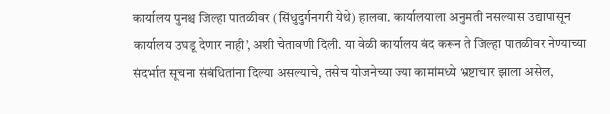कार्यालय पुनश्च जिल्हा पातळीवर (सिंधुदुर्गनगरी येथे) हालवा. कार्यालयाला अनुमती नसल्यास उद्यापासून कार्यालय उघडू देणार नाही’, अशी चेतावणी दिली. या वेळी कार्यालय बंद करून ते जिल्हा पातळीवर नेण्याच्या संदर्भात सूचना संबंधितांना दिल्या असल्याचे, तसेच योजनेच्या ज्या कामांमध्ये भ्रष्टाचार झाला असेल,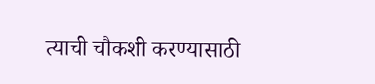त्याची चौकशी करण्यासाठी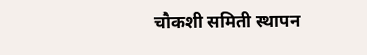चौकशी समिती स्थापन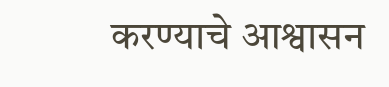करण्याचे आश्वासन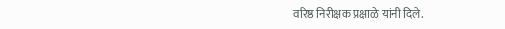वरिष्ठ निरीक्षक प्रक्षाळे यांनी दिले.